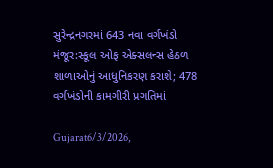સુરેન્દ્રનગરમાં 643 નવા વર્ગખંડો મંજૂર:સ્કૂલ ઓફ એક્સલન્સ હેઠળ શાળાઓનું આધુનિકરણ કરાશે; 478 વર્ગખંડોની કામગીરી પ્રગતિમાં

Gujarat6/3/2026,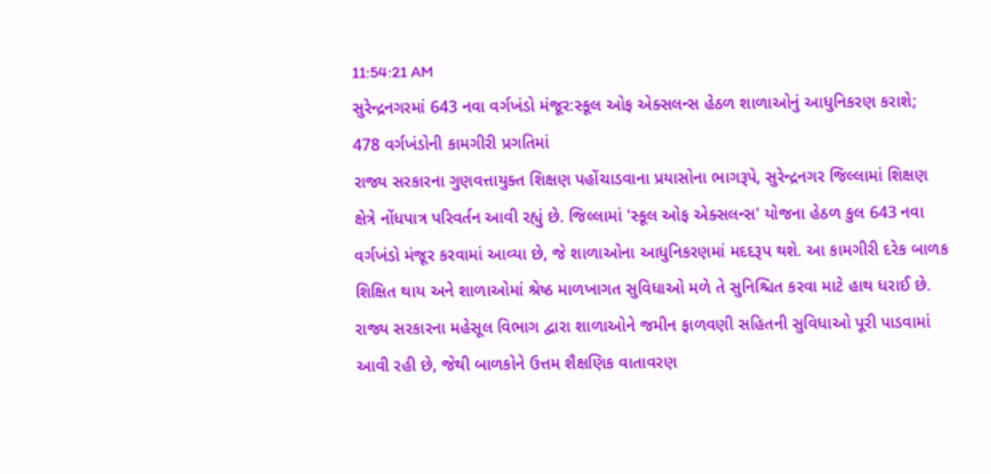11:54:21 AM
સુરેન્દ્રનગરમાં 643 નવા વર્ગખંડો મંજૂર:સ્કૂલ ઓફ એક્સલન્સ હેઠળ શાળાઓનું આધુનિકરણ કરાશે; 478 વર્ગખંડોની કામગીરી પ્રગતિમાં
રાજ્ય સરકારના ગુણવત્તાયુક્ત શિક્ષણ પહોંચાડવાના પ્રયાસોના ભાગરૂપે, સુરેન્દ્રનગર જિલ્લામાં શિક્ષણ ક્ષેત્રે નોંધપાત્ર પરિવર્તન આવી રહ્યું છે. જિલ્લામાં 'સ્કૂલ ઓફ એક્સલન્સ' યોજના હેઠળ કુલ 643 નવા વર્ગખંડો મંજૂર કરવામાં આવ્યા છે, જે શાળાઓના આધુનિકરણમાં મદદરૂપ થશે. આ કામગીરી દરેક બાળક શિક્ષિત થાય અને શાળાઓમાં શ્રેષ્ઠ માળખાગત સુવિધાઓ મળે તે સુનિશ્ચિત કરવા માટે હાથ ધરાઈ છે. રાજ્ય સરકારના મહેસૂલ વિભાગ દ્વારા શાળાઓને જમીન ફાળવણી સહિતની સુવિધાઓ પૂરી પાડવામાં આવી રહી છે, જેથી બાળકોને ઉત્તમ શૈક્ષણિક વાતાવરણ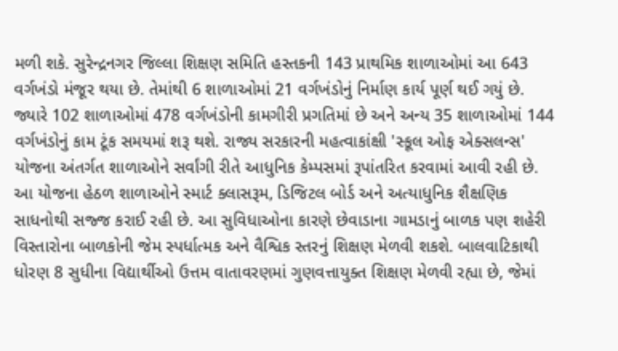મળી શકે. સુરેન્દ્રનગર જિલ્લા શિક્ષણ સમિતિ હસ્તકની 143 પ્રાથમિક શાળાઓમાં આ 643 વર્ગખંડો મંજૂર થયા છે. તેમાંથી 6 શાળાઓમાં 21 વર્ગખંડોનું નિર્માણ કાર્ય પૂર્ણ થઈ ગયું છે. જ્યારે 102 શાળાઓમાં 478 વર્ગખંડોની કામગીરી પ્રગતિમાં છે અને અન્ય 35 શાળાઓમાં 144 વર્ગખંડોનું કામ ટૂંક સમયમાં શરૂ થશે. રાજ્ય સરકારની મહત્વાકાંક્ષી 'સ્કૂલ ઓફ એક્સલન્સ' યોજના અંતર્ગત શાળાઓને સર્વાંગી રીતે આધુનિક કેમ્પસમાં રૂપાંતરિત કરવામાં આવી રહી છે. આ યોજના હેઠળ શાળાઓને સ્માર્ટ ક્લાસરૂમ, ડિજિટલ બોર્ડ અને અત્યાધુનિક શૈક્ષણિક સાધનોથી સજ્જ કરાઈ રહી છે. આ સુવિધાઓના કારણે છેવાડાના ગામડાનું બાળક પણ શહેરી વિસ્તારોના બાળકોની જેમ સ્પર્ધાત્મક અને વૈશ્વિક સ્તરનું શિક્ષણ મેળવી શકશે. બાલવાટિકાથી ધોરણ 8 સુધીના વિદ્યાર્થીઓ ઉત્તમ વાતાવરણમાં ગુણવત્તાયુક્ત શિક્ષણ મેળવી રહ્યા છે, જેમાં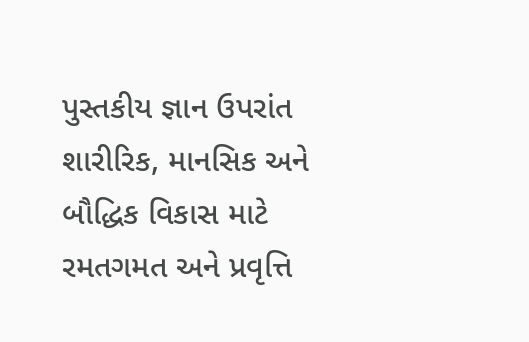પુસ્તકીય જ્ઞાન ઉપરાંત શારીરિક, માનસિક અને બૌદ્ધિક વિકાસ માટે રમતગમત અને પ્રવૃત્તિ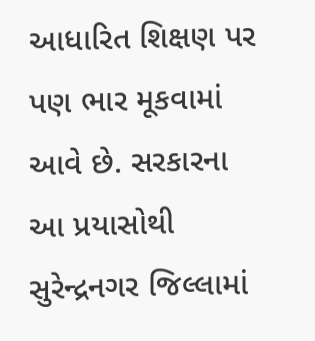આધારિત શિક્ષણ પર પણ ભાર મૂકવામાં આવે છે. સરકારના આ પ્રયાસોથી સુરેન્દ્રનગર જિલ્લામાં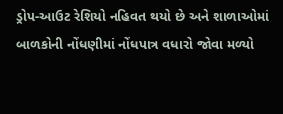ડ્રોપ-આઉટ રેશિયો નહિવત થયો છે અને શાળાઓમાં બાળકોની નોંધણીમાં નોંધપાત્ર વધારો જોવા મળ્યો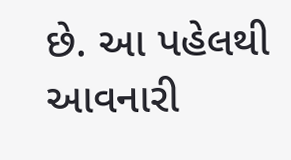છે. આ પહેલથી આવનારી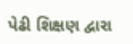પેઢી શિક્ષણ દ્વારા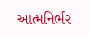આત્મનિર્ભર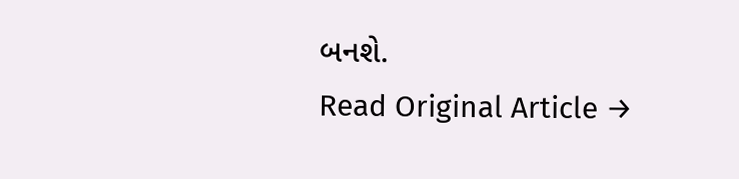બનશે.
Read Original Article →